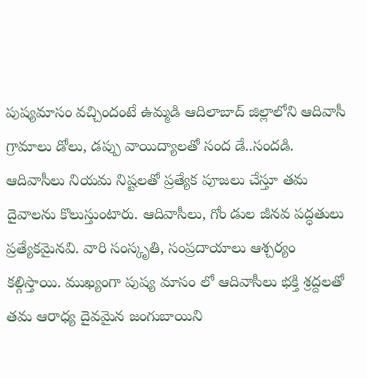పుష్యమాసం వచ్చిందంటే ఉమ్మడి ఆదిలాబాద్ జిల్లాలోని ఆదివాసీ గ్రామాలు డోలు, డప్పు వాయిద్యాలతో సంద డే..సందడి. ఆదివాసీలు నియమ నిష్టలతో ప్రత్యేక పూజలు చేస్తూ తమ దైవాలను కొలుస్తుంటారు. ఆదివాసీలు, గోం డుల జీనవ పద్ధతులు ప్రత్యేకమైనవి. వారి సంస్కృతి, సంప్రదాయాలు ఆశ్చర్యం కల్గిస్తాయి. ముఖ్యంగా పుష్య మాసం లో ఆదివాసీలు భక్తి శ్రద్దలతో తమ ఆరాధ్య దైవమైన జంగుబాయిని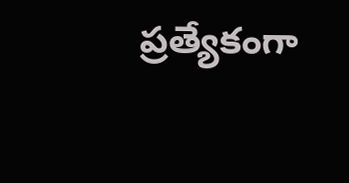ప్రత్యేకంగా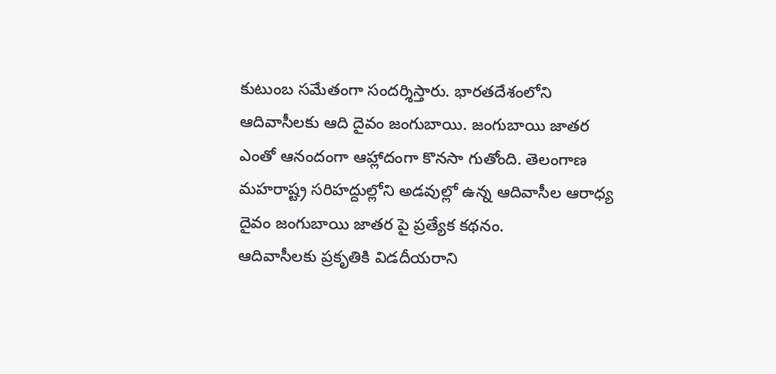కుటుంబ సమేతంగా సందర్శిస్తారు. భారతదేశంలోని ఆదివాసీలకు ఆది దైవం జంగుబాయి. జంగుబాయి జాతర ఎంతో ఆనందంగా ఆహ్లాదంగా కొనసా గుతోంది. తెలంగాణ మహరాష్ట్ర సరిహద్దుల్లోని అడవుల్లో ఉన్న ఆదివాసీల ఆరాధ్య దైవం జంగుబాయి జాతర పై ప్రత్యేక కథనం.
ఆదివాసీలకు ప్రకృతికి విడదీయరాని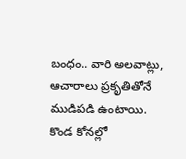బంధం.. వారి అలవాట్లు, ఆచారాలు ప్రకృతితోనే ముడిపడి ఉంటాయి. కొండ కోనల్లో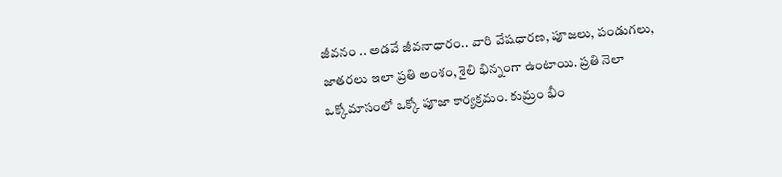జీవనం .. అడవే జీవనాధారం.. వారి వేషధారణ, పూజలు, పండుగలు, జాతరలు ఇలా ప్రతి అంశం, శైలి భిన్నంగా ఉంటాయి. ప్రతి నెలా ఒక్కోమాసంలో ఒక్కో పూజా కార్యక్రమం. కుమ్రం భీం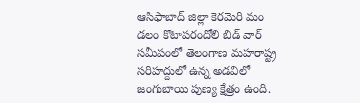ఆసిఫాబాద్ జిల్లా కెరమెరి మం డలం కొటాపరందోలి బిడ్ వార్ సమీపంలో తెలంగాణ మహరాష్ట్ర సరిహద్దులో ఉన్న అడవిలో జంగుబాయి పుణ్య క్షేత్రం ఉంది.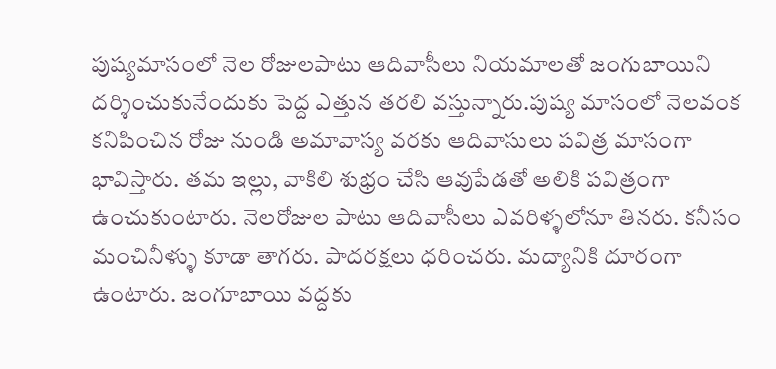పుష్యమాసంలో నెల రోజులపాటు ఆదివాసీలు నియమాలతో జంగుబాయిని దర్శించుకునేందుకు పెద్ద ఎత్తున తరలి వస్తున్నారు.పుష్య మాసంలో నెలవంక కనిపించిన రోజు నుండి అమావాస్య వరకు ఆదివాసులు పవిత్ర మాసంగా భావిస్తారు. తమ ఇల్లు, వాకిలి శుభ్రం చేసి ఆవుపేడతో అలికి పవిత్రంగా ఉంచుకుంటారు. నెలరోజుల పాటు ఆదివాసీలు ఎవరిళ్ళలోనూ తినరు. కనీసం మంచినీళ్ళు కూడా తాగరు. పాదరక్షలు ధరించరు. మద్యానికి దూరంగా ఉంటారు. జంగూబాయి వద్దకు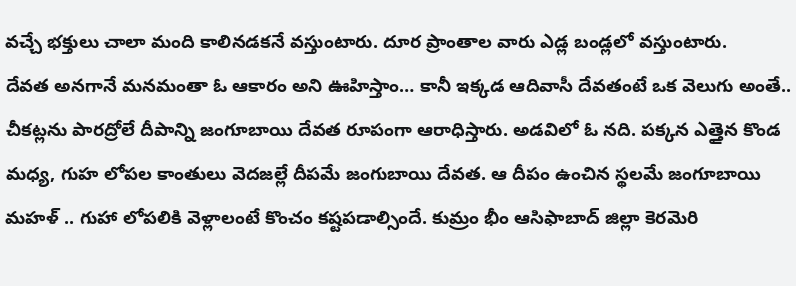వచ్చే భక్తులు చాలా మంది కాలినడకనే వస్తుంటారు. దూర ప్రాంతాల వారు ఎడ్ల బండ్లలో వస్తుంటారు.
దేవత అనగానే మనమంతా ఓ ఆకారం అని ఊహిస్తాం… కానీ ఇక్కడ ఆదివాసీ దేవతంటే ఒక వెలుగు అంతే.. చీకట్లను పారద్రోలే దీపాన్ని జంగూబాయి దేవత రూపంగా ఆరాధిస్తారు. అడవిలో ఓ నది. పక్కన ఎత్తైన కొండ మధ్య, గుహ లోపల కాంతులు వెదజల్లే దీపమే జంగుబాయి దేవత. ఆ దీపం ఉంచిన స్థలమే జంగూబాయి మహళ్ .. గుహా లోపలికి వెళ్లాలంటే కొంచం కష్టపడాల్సిందే. కుమ్రం భీం ఆసిఫాబాద్ జిల్లా కెరమెరి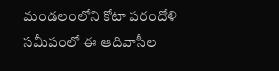మండలంలోని కోటా పరందోళి సమీపంలో ఈ ఆదివాసీల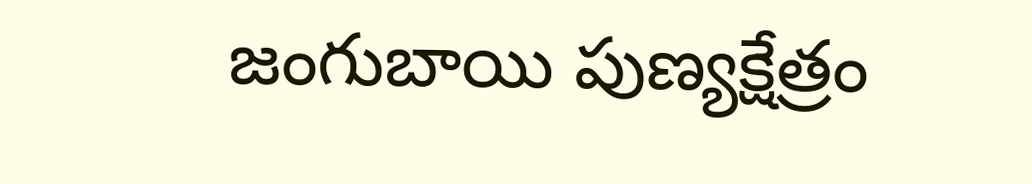జంగుబాయి పుణ్యక్షేత్రం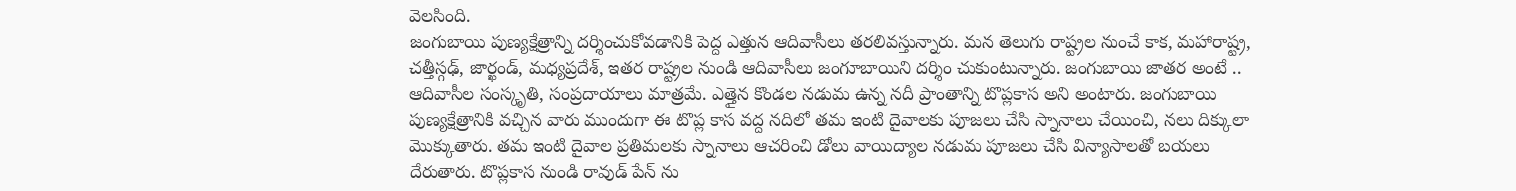వెలసింది.
జంగుబాయి పుణ్యక్షేత్రాన్ని దర్శించుకోవడానికి పెద్ద ఎత్తున ఆదివాసీలు తరలివస్తున్నారు. మన తెలుగు రాష్ట్రల నుంచే కాక, మహారాష్ట్ర, చత్తీస్గఢ్, జార్ఖండ్, మధ్యప్రదేశ్, ఇతర రాష్ట్రల నుండి ఆదివాసీలు జంగూబాయిని దర్శిం చుకుంటున్నారు. జంగుబాయి జాతర అంటే .. ఆదివాసీల సంస్కృతి, సంప్రదాయాలు మాత్రమే. ఎత్తైన కొండల నడుమ ఉన్న నదీ ప్రాంతాన్ని టొప్లకాస అని అంటారు. జంగుబాయి పుణ్యక్షేత్రానికి వచ్చిన వారు ముందుగా ఈ టొప్ల కాస వద్ద నదిలో తమ ఇంటి దైవాలకు పూజలు చేసి స్నానాలు చేయించి, నలు దిక్కులా మొక్కుతారు. తమ ఇంటి దైవాల ప్రతిమలకు స్నానాలు ఆచరించి డోలు వాయిద్యాల నడుమ పూజలు చేసి విన్యాసాలతో బయలు దేరుతారు. టొప్లకాస నుండి రావుడ్ పేన్ ను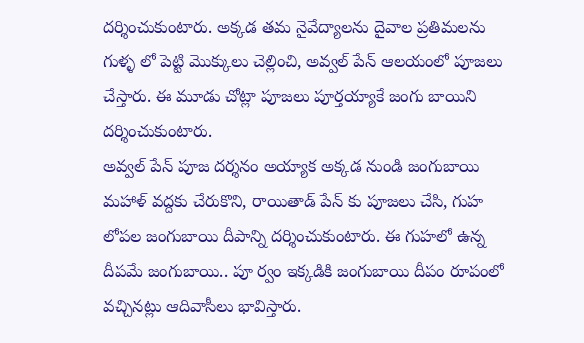దర్శించుకుంటారు. అక్కడ తమ నైవేద్యాలను దైవాల ప్రతిమలను గుళ్ళ లో పెట్టి మొక్కులు చెల్లించి, అవ్వల్ పేన్ ఆలయంలో పూజలు చేస్తారు. ఈ మూడు చోట్లా పూజలు పూర్తయ్యాకే జంగు బాయిని దర్శించుకుంటారు.
అవ్వల్ పేన్ పూజ దర్శనం అయ్యాక అక్కడ నుండి జంగుబాయి మహాళ్ వద్దకు చేరుకొని, రాయితాడ్ పేన్ కు పూజలు చేసి, గుహ లోపల జంగుబాయి దీపాన్ని దర్శించుకుంటారు. ఈ గుహలో ఉన్న దీపమే జంగుబాయి.. పూ ర్వం ఇక్కడికి జంగుబాయి దీపం రూపంలో వచ్చినట్లు ఆదివాసీలు భావిస్తారు.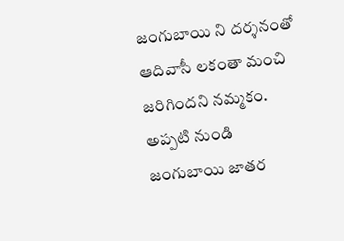జంగుబాయి ని దర్శనంతో ఆదివాసీ లకంతా మంచి జరిగిందని నమ్మకం. అప్పటి నుండి జంగుబాయి జాతర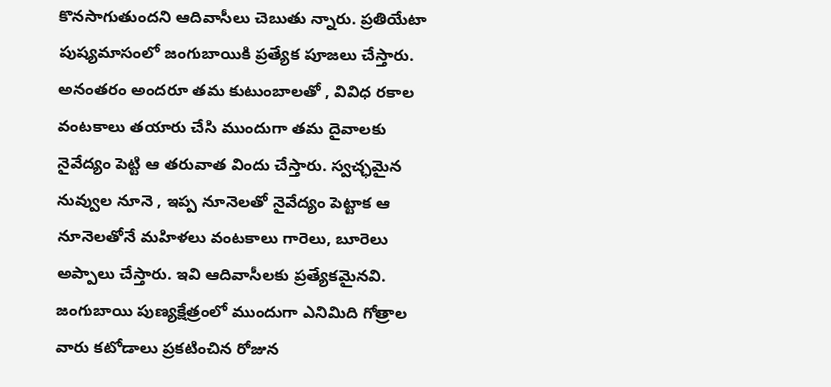కొనసాగుతుందని ఆదివాసీలు చెబుతు న్నారు. ప్రతియేటా పుష్యమాసంలో జంగుబాయికి ప్రత్యేక పూజలు చేస్తారు. అనంతరం అందరూ తమ కుటుంబాలతో , వివిధ రకాల వంటకాలు తయారు చేసి ముందుగా తమ దైవాలకు నైవేద్యం పెట్టి ఆ తరువాత విందు చేస్తారు. స్వచ్ఛమైన నువ్వుల నూనె , ఇప్ప నూనెలతో నైవేద్యం పెట్టాక ఆ నూనెలతోనే మహిళలు వంటకాలు గారెలు, బూరెలు అప్పాలు చేస్తారు. ఇవి ఆదివాసీలకు ప్రత్యేకమైనవి.
జంగుబాయి పుణ్యక్షేత్రంలో ముందుగా ఎనిమిది గోత్రాల వారు కటోడాలు ప్రకటించిన రోజున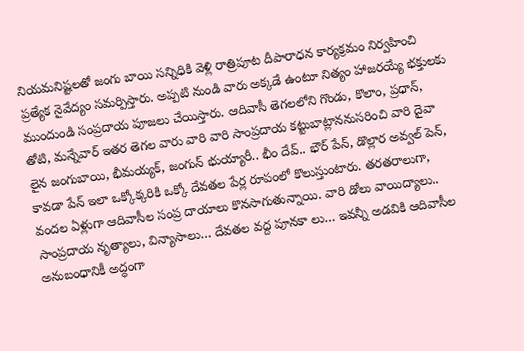నియమనిష్టలతో జంగు బాయి సన్నిధికి వెళ్లి రాత్రిపూట దీపారాధన కార్యక్రమం నిర్వహించి ప్రత్యేక నైవేద్యం సమర్పిస్తారు. అప్పటి నుండి వారు అక్కడే ఉంటూ నిత్యం హాజరయ్యే భక్తులకు ముందుండి సంప్రదాయ పూజలు చేయిస్తారు. ఆదివాసీ తెగలలోని గొండు, కొలాం, ప్రధాన్, తోటి, మన్నేవార్ ఇతర తెగల వారు వారి వారి సాంప్రదాయ కట్టుబాట్లాననుసరించి వారి దైవా లైన జంగుబాయి, భీమయ్యక్, జంగున్ భుయ్యారీ.. భీం దేవ్.. భౌర్ పేన్, డొల్లార అవ్వల్ పెన్, కావడా పేన్ ఇలా ఒక్కోక్కరికి ఒక్కో దేవతల పేర్ల రూపంలో కొలుస్తుంటారు. తరతరాలుగా, వందల ఏళ్లుగా ఆదివాసీల సంప్ర దాయాలు కొనసాగుతున్నాయి. వారి డోలు వాయిద్యాలు.. సాంప్రదాయ నృత్యాలు, విన్యాసాలు… దేవతల వద్ద పూనకా లు… ఇవన్నీ అడవికి ఆదివాసీల అనుబంధానికీ అద్ధంగా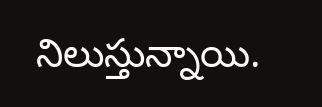నిలుస్తున్నాయి.